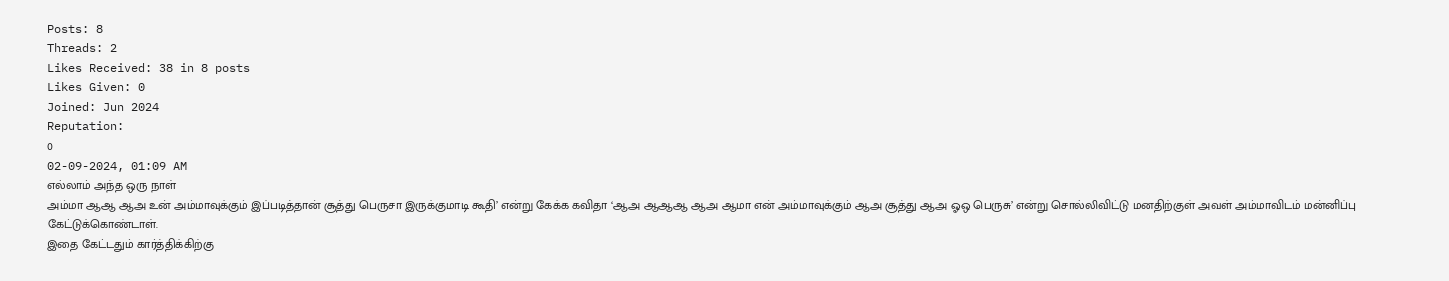Posts: 8
Threads: 2
Likes Received: 38 in 8 posts
Likes Given: 0
Joined: Jun 2024
Reputation:
0
02-09-2024, 01:09 AM
எல்லாம் அந்த ஒரு நாள்
அம்மா ஆஆ ஆஅ உன் அம்மாவுக்கும் இப்படித்தான் சூத்து பெருசா இருக்குமாடி கூதி’ என்று கேக்க கவிதா ‘ஆஅ ஆஆஆ ஆஅ ஆமா என் அம்மாவுக்கும் ஆஅ சூத்து ஆஅ ஓஒ பெருசு’ என்று சொல்லிவிட்டு மனதிற்குள் அவள் அம்மாவிடம் மன்னிப்பு கேட்டுக்கொண்டாள்.
இதை கேட்டதும் கார்த்திக்கிற்கு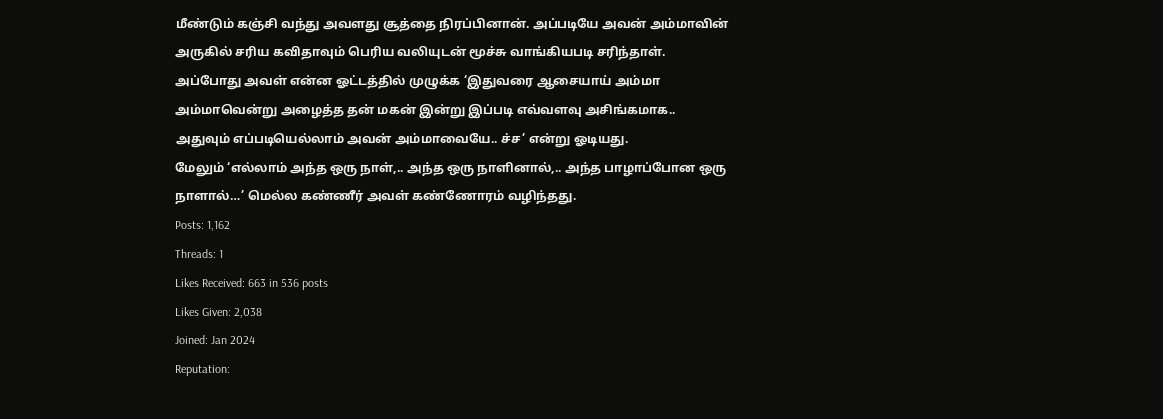மீண்டும் கஞ்சி வந்து அவளது சூத்தை நிரப்பினான். அப்படியே அவன் அம்மாவின் அருகில் சரிய கவிதாவும் பெரிய வலியுடன் மூச்சு வாங்கியபடி சரிந்தாள்.
அப்போது அவள் என்ன ஓட்டத்தில் முழுக்க ‘இதுவரை ஆசையாய் அம்மா அம்மாவென்று அழைத்த தன் மகன் இன்று இப்படி எவ்வளவு அசிங்கமாக.. அதுவும் எப்படியெல்லாம் அவன் அம்மாவையே.. ச்ச’ என்று ஓடியது.
மேலும் ‘எல்லாம் அந்த ஒரு நாள்,.. அந்த ஒரு நாளினால்,.. அந்த பாழாப்போன ஒரு நாளால்…’ மெல்ல கண்ணீர் அவள் கண்ணோரம் வழிந்தது.
Posts: 1,162
Threads: 1
Likes Received: 663 in 536 posts
Likes Given: 2,038
Joined: Jan 2024
Reputation: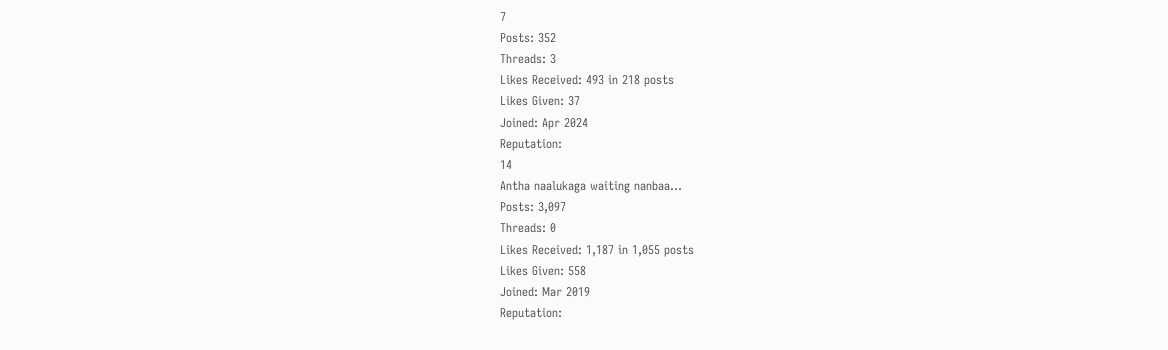7
Posts: 352
Threads: 3
Likes Received: 493 in 218 posts
Likes Given: 37
Joined: Apr 2024
Reputation:
14
Antha naalukaga waiting nanbaa...
Posts: 3,097
Threads: 0
Likes Received: 1,187 in 1,055 posts
Likes Given: 558
Joined: Mar 2019
Reputation: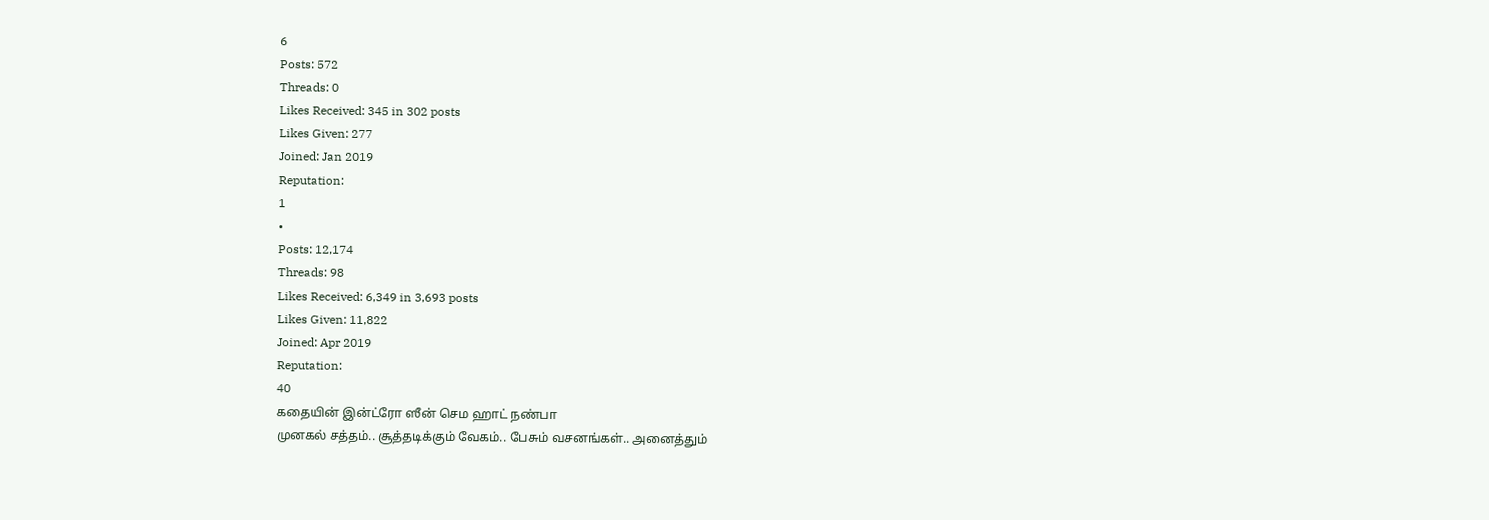6
Posts: 572
Threads: 0
Likes Received: 345 in 302 posts
Likes Given: 277
Joined: Jan 2019
Reputation:
1
•
Posts: 12,174
Threads: 98
Likes Received: 6,349 in 3,693 posts
Likes Given: 11,822
Joined: Apr 2019
Reputation:
40
கதையின் இன்ட்ரோ ஸீன் செம ஹாட் நண்பா
முனகல் சத்தம்.. சூத்தடிக்கும் வேகம்.. பேசும் வசனங்கள்.. அனைத்தும்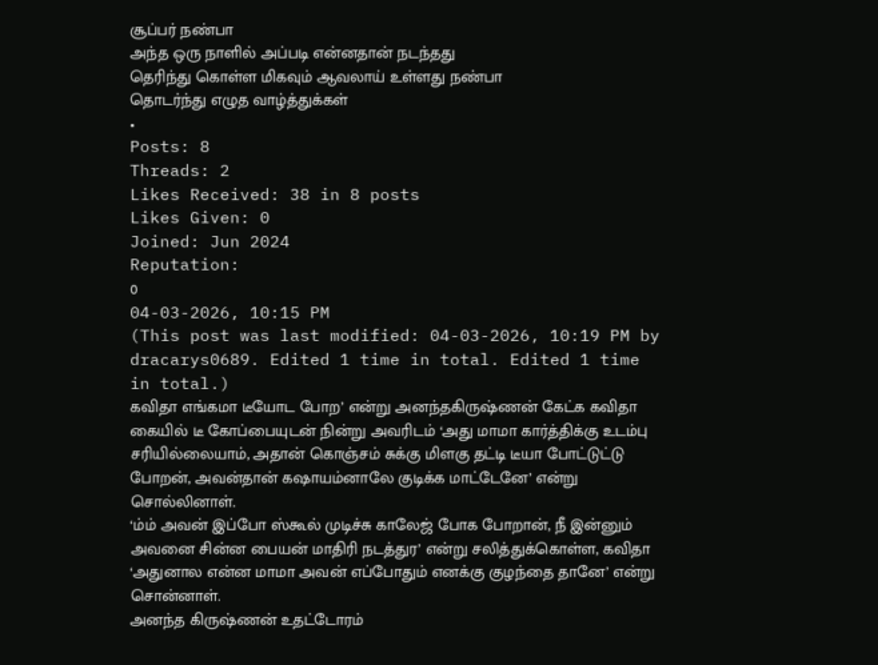சூப்பர் நண்பா
அந்த ஒரு நாளில் அப்படி என்னதான் நடந்தது
தெரிந்து கொள்ள மிகவும் ஆவலாய் உள்ளது நண்பா
தொடர்ந்து எழுத வாழ்த்துக்கள்
•
Posts: 8
Threads: 2
Likes Received: 38 in 8 posts
Likes Given: 0
Joined: Jun 2024
Reputation:
0
04-03-2026, 10:15 PM
(This post was last modified: 04-03-2026, 10:19 PM by dracarys0689. Edited 1 time in total. Edited 1 time in total.)
கவிதா எங்கமா டீயோட போற’ என்று அனந்தகிருஷ்ணன் கேட்க கவிதா கையில் டீ கோப்பையுடன் நின்று அவரிடம் ‘அது மாமா கார்த்திக்கு உடம்பு சரியில்லையாம், அதான் கொஞ்சம் சுக்கு மிளகு தட்டி டீயா போட்டுட்டு போறன், அவன்தான் கஷாயம்னாலே குடிக்க மாட்டேனே’ என்று சொல்லினாள்.
‘ம்ம் அவன் இப்போ ஸ்கூல் முடிச்சு காலேஜ் போக போறான், நீ இன்னும் அவனை சின்ன பையன் மாதிரி நடத்துர’ என்று சலித்துக்கொள்ள, கவிதா ‘அதுனால என்ன மாமா அவன் எப்போதும் எனக்கு குழந்தை தானே’ என்று சொன்னாள்.
அனந்த கிருஷ்ணன் உதட்டோரம்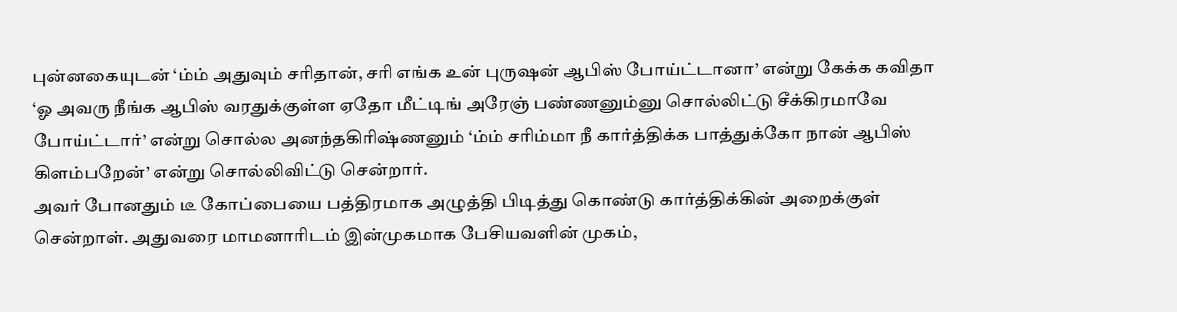புன்னகையுடன் ‘ம்ம் அதுவும் சரிதான், சரி எங்க உன் புருஷன் ஆபிஸ் போய்ட்டானா’ என்று கேக்க கவிதா ‘ஓ அவரு நீங்க ஆபிஸ் வரதுக்குள்ள ஏதோ மீட்டிங் அரேஞ் பண்ணனும்னு சொல்லிட்டு சீக்கிரமாவே போய்ட்டார்’ என்று சொல்ல அனந்தகிரிஷ்ணனும் ‘ம்ம் சரிம்மா நீ கார்த்திக்க பாத்துக்கோ நான் ஆபிஸ் கிளம்பறேன்’ என்று சொல்லிவிட்டு சென்றார்.
அவர் போனதும் டீ கோப்பையை பத்திரமாக அழுத்தி பிடித்து கொண்டு கார்த்திக்கின் அறைக்குள் சென்றாள். அதுவரை மாமனாரிடம் இன்முகமாக பேசியவளின் முகம்,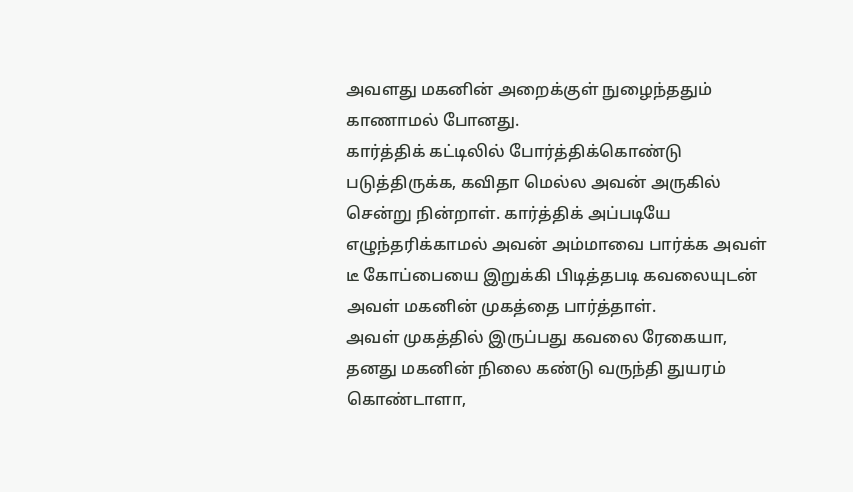அவளது மகனின் அறைக்குள் நுழைந்ததும் காணாமல் போனது.
கார்த்திக் கட்டிலில் போர்த்திக்கொண்டு படுத்திருக்க, கவிதா மெல்ல அவன் அருகில் சென்று நின்றாள். கார்த்திக் அப்படியே எழுந்தரிக்காமல் அவன் அம்மாவை பார்க்க அவள் டீ கோப்பையை இறுக்கி பிடித்தபடி கவலையுடன் அவள் மகனின் முகத்தை பார்த்தாள்.
அவள் முகத்தில் இருப்பது கவலை ரேகையா, தனது மகனின் நிலை கண்டு வருந்தி துயரம் கொண்டாளா,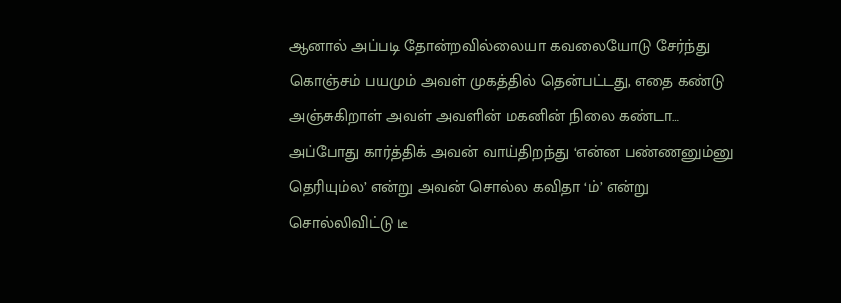ஆனால் அப்படி தோன்றவில்லையா கவலையோடு சேர்ந்து கொஞ்சம் பயமும் அவள் முகத்தில் தென்பட்டது, எதை கண்டு அஞ்சுகிறாள் அவள் அவளின் மகனின் நிலை கண்டா…
அப்போது கார்த்திக் அவன் வாய்திறந்து ‘என்ன பண்ணனும்னு தெரியும்ல’ என்று அவன் சொல்ல கவிதா ‘ம்’ என்று சொல்லிவிட்டு டீ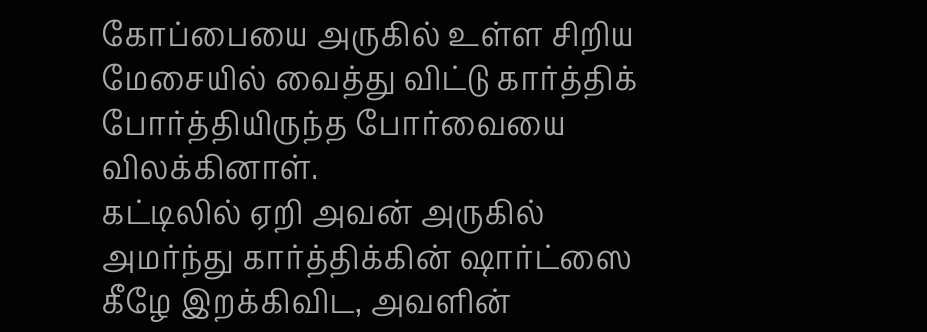கோப்பையை அருகில் உள்ள சிறிய மேசையில் வைத்து விட்டு கார்த்திக் போர்த்தியிருந்த போர்வையை விலக்கினாள்.
கட்டிலில் ஏறி அவன் அருகில் அமர்ந்து கார்த்திக்கின் ஷார்ட்ஸை கீழே இறக்கிவிட, அவளின்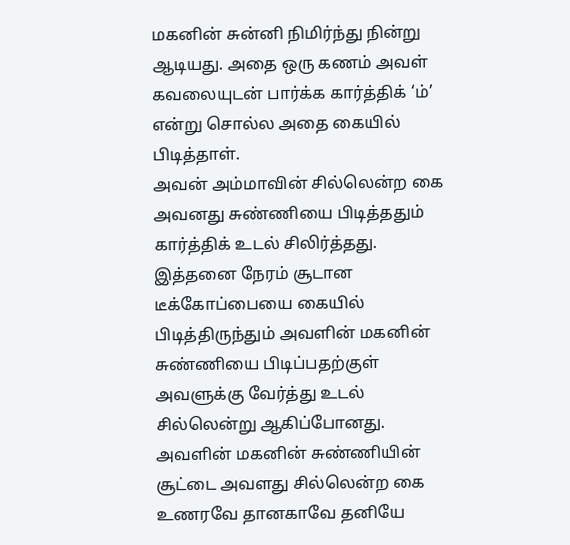மகனின் சுன்னி நிமிர்ந்து நின்று ஆடியது. அதை ஒரு கணம் அவள் கவலையுடன் பார்க்க கார்த்திக் ‘ம்’ என்று சொல்ல அதை கையில் பிடித்தாள்.
அவன் அம்மாவின் சில்லென்ற கை அவனது சுண்ணியை பிடித்ததும் கார்த்திக் உடல் சிலிர்த்தது. இத்தனை நேரம் சூடான டீக்கோப்பையை கையில் பிடித்திருந்தும் அவளின் மகனின் சுண்ணியை பிடிப்பதற்குள் அவளுக்கு வேர்த்து உடல் சில்லென்று ஆகிப்போனது.
அவளின் மகனின் சுண்ணியின் சூட்டை அவளது சில்லென்ற கை உணரவே தானகாவே தனியே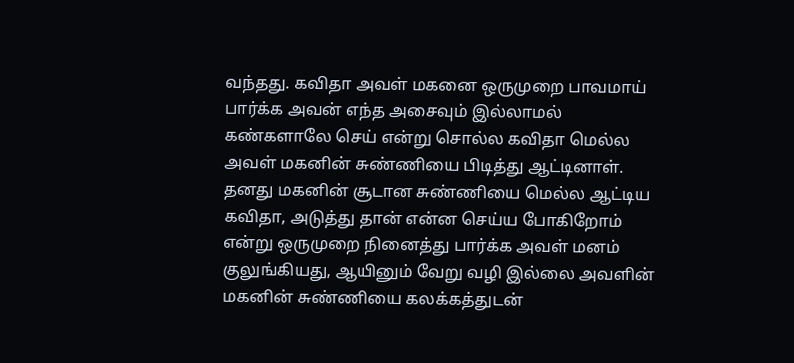வந்தது. கவிதா அவள் மகனை ஒருமுறை பாவமாய் பார்க்க அவன் எந்த அசைவும் இல்லாமல் கண்களாலே செய் என்று சொல்ல கவிதா மெல்ல அவள் மகனின் சுண்ணியை பிடித்து ஆட்டினாள்.
தனது மகனின் சூடான சுண்ணியை மெல்ல ஆட்டிய கவிதா, அடுத்து தான் என்ன செய்ய போகிறோம் என்று ஒருமுறை நினைத்து பார்க்க அவள் மனம் குலுங்கியது, ஆயினும் வேறு வழி இல்லை அவளின் மகனின் சுண்ணியை கலக்கத்துடன்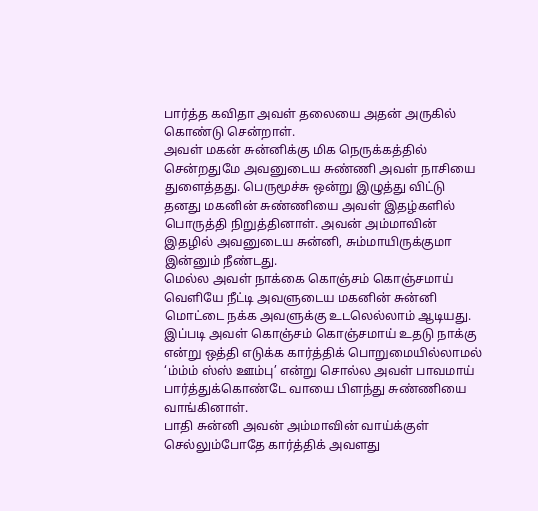பார்த்த கவிதா அவள் தலையை அதன் அருகில் கொண்டு சென்றாள்.
அவள் மகன் சுன்னிக்கு மிக நெருக்கத்தில் சென்றதுமே அவனுடைய சுண்ணி அவள் நாசியை துளைத்தது. பெருமூச்சு ஒன்று இழுத்து விட்டு தனது மகனின் சுண்ணியை அவள் இதழ்களில் பொருத்தி நிறுத்தினாள். அவன் அம்மாவின் இதழில் அவனுடைய சுன்னி, சும்மாயிருக்குமா இன்னும் நீண்டது.
மெல்ல அவள் நாக்கை கொஞ்சம் கொஞ்சமாய் வெளியே நீட்டி அவளுடைய மகனின் சுன்னி மொட்டை நக்க அவளுக்கு உடலெல்லாம் ஆடியது. இப்படி அவள் கொஞ்சம் கொஞ்சமாய் உதடு நாக்கு என்று ஒத்தி எடுக்க கார்த்திக் பொறுமையில்லாமல் ‘ம்ம்ம் ஸ்ஸ் ஊம்பு’ என்று சொல்ல அவள் பாவமாய் பார்த்துக்கொண்டே வாயை பிளந்து சுண்ணியை வாங்கினாள்.
பாதி சுன்னி அவன் அம்மாவின் வாய்க்குள் செல்லும்போதே கார்த்திக் அவளது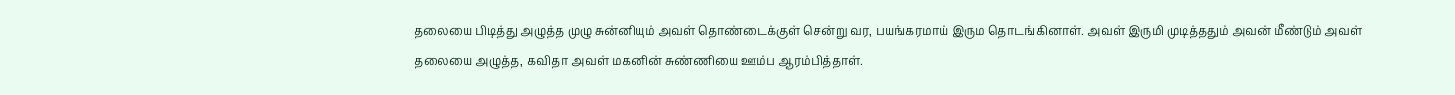தலையை பிடித்து அழுத்த முழு சுன்னியும் அவள் தொண்டைக்குள் சென்று வர, பயங்கரமாய் இரும தொடங்கினாள். அவள் இருமி முடித்ததும் அவன் மீண்டும் அவள் தலையை அழுத்த, கவிதா அவள் மகனின் சுண்ணியை ஊம்ப ஆரம்பித்தாள்.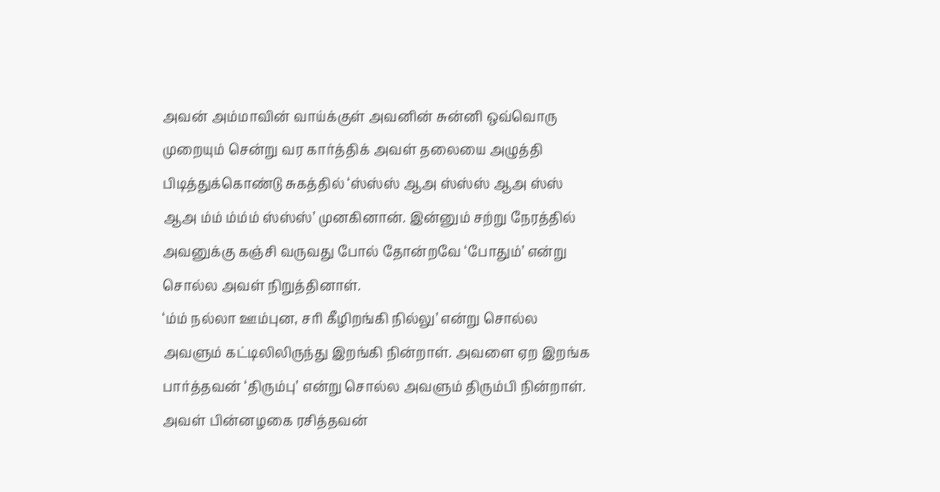அவன் அம்மாவின் வாய்க்குள் அவனின் சுன்னி ஒவ்வொரு முறையும் சென்று வர கார்த்திக் அவள் தலையை அழுத்தி பிடித்துக்கொண்டு சுகத்தில் ‘ஸ்ஸ்ஸ் ஆஅ ஸ்ஸ்ஸ் ஆஅ ஸ்ஸ் ஆஅ ம்ம் ம்ம்ம் ஸ்ஸ்ஸ்’ முனகினான். இன்னும் சற்று நேரத்தில் அவனுக்கு கஞ்சி வருவது போல் தோன்றவே ‘போதும்’ என்று சொல்ல அவள் நிறுத்தினாள்.
‘ம்ம் நல்லா ஊம்புன, சரி கீழிறங்கி நில்லு’ என்று சொல்ல அவளும் கட்டிலிலிருந்து இறங்கி நின்றாள். அவளை ஏற இறங்க பார்த்தவன் ‘திரும்பு’ என்று சொல்ல அவளும் திரும்பி நின்றாள். அவள் பின்னழகை ரசித்தவன்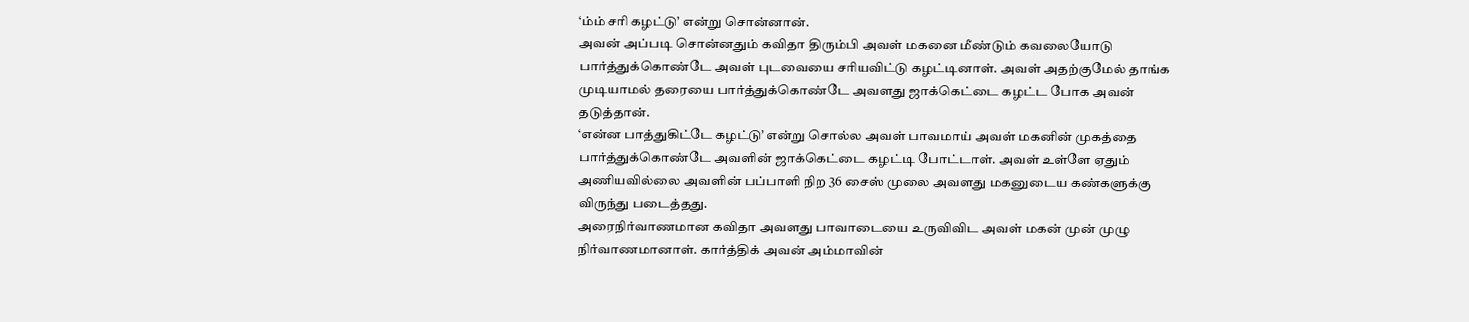‘ம்ம் சரி கழட்டு’ என்று சொன்னான்.
அவன் அப்படி சொன்னதும் கவிதா திரும்பி அவள் மகனை மீண்டும் கவலையோடு பார்த்துக்கொண்டே அவள் புடவையை சரியவிட்டு கழட்டினாள். அவள் அதற்குமேல் தாங்க முடியாமல் தரையை பார்த்துக்கொண்டே அவளது ஜாக்கெட்டை கழட்ட போக அவன் தடுத்தான்.
‘என்ன பாத்துகிட்டே கழட்டு’ என்று சொல்ல அவள் பாவமாய் அவள் மகனின் முகத்தை பார்த்துக்கொண்டே அவளின் ஜாக்கெட்டை கழட்டி போட்டாள். அவள் உள்ளே ஏதும் அணியவில்லை அவளின் பப்பாளி நிற 36 சைஸ் முலை அவளது மகனுடைய கண்களுக்கு விருந்து படைத்தது.
அரைநிர்வாணமான கவிதா அவளது பாவாடையை உருவிவிட அவள் மகன் முன் முழு நிர்வாணமானாள். கார்த்திக் அவன் அம்மாவின்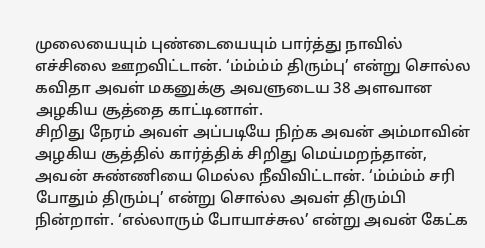முலையையும் புண்டையையும் பார்த்து நாவில் எச்சிலை ஊறவிட்டான். ‘ம்ம்ம்ம் திரும்பு’ என்று சொல்ல கவிதா அவள் மகனுக்கு அவளுடைய 38 அளவான அழகிய சூத்தை காட்டினாள்.
சிறிது நேரம் அவள் அப்படியே நிற்க அவன் அம்மாவின் அழகிய சூத்தில் கார்த்திக் சிறிது மெய்மறந்தான், அவன் சுண்ணியை மெல்ல நீவிவிட்டான். ‘ம்ம்ம்ம் சரி போதும் திரும்பு’ என்று சொல்ல அவள் திரும்பி நின்றாள். ‘எல்லாரும் போயாச்சுல’ என்று அவன் கேட்க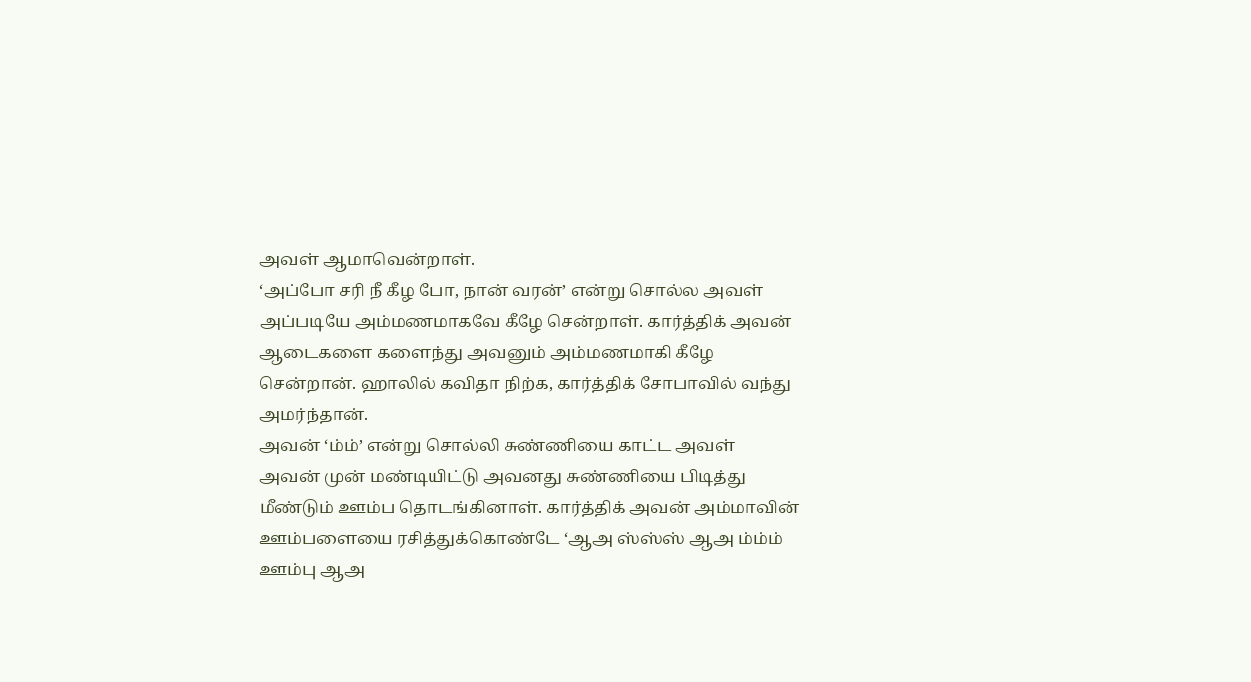அவள் ஆமாவென்றாள்.
‘அப்போ சரி நீ கீழ போ, நான் வரன்’ என்று சொல்ல அவள் அப்படியே அம்மணமாகவே கீழே சென்றாள். கார்த்திக் அவன் ஆடைகளை களைந்து அவனும் அம்மணமாகி கீழே சென்றான். ஹாலில் கவிதா நிற்க, கார்த்திக் சோபாவில் வந்து அமர்ந்தான்.
அவன் ‘ம்ம்’ என்று சொல்லி சுண்ணியை காட்ட அவள் அவன் முன் மண்டியிட்டு அவனது சுண்ணியை பிடித்து மீண்டும் ஊம்ப தொடங்கினாள். கார்த்திக் அவன் அம்மாவின் ஊம்பளையை ரசித்துக்கொண்டே ‘ஆஅ ஸ்ஸ்ஸ் ஆஅ ம்ம்ம் ஊம்பு ஆஅ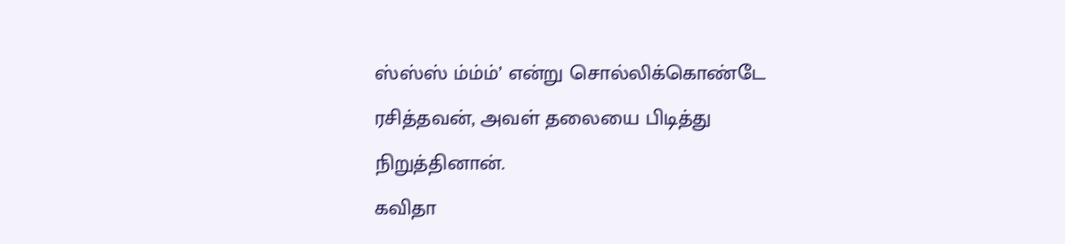ஸ்ஸ்ஸ் ம்ம்ம்’ என்று சொல்லிக்கொண்டே ரசித்தவன், அவள் தலையை பிடித்து நிறுத்தினான்.
கவிதா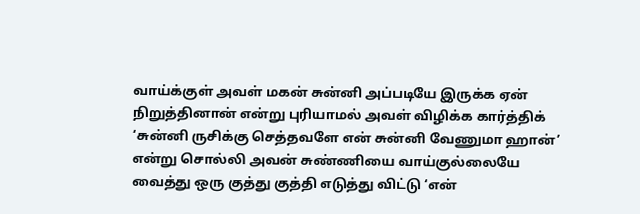வாய்க்குள் அவள் மகன் சுன்னி அப்படியே இருக்க ஏன் நிறுத்தினான் என்று புரியாமல் அவள் விழிக்க கார்த்திக் ‘சுன்னி ருசிக்கு செத்தவளே என் சுன்னி வேணுமா ஹான்’ என்று சொல்லி அவன் சுண்ணியை வாய்குல்லையே வைத்து ஒரு குத்து குத்தி எடுத்து விட்டு ‘என்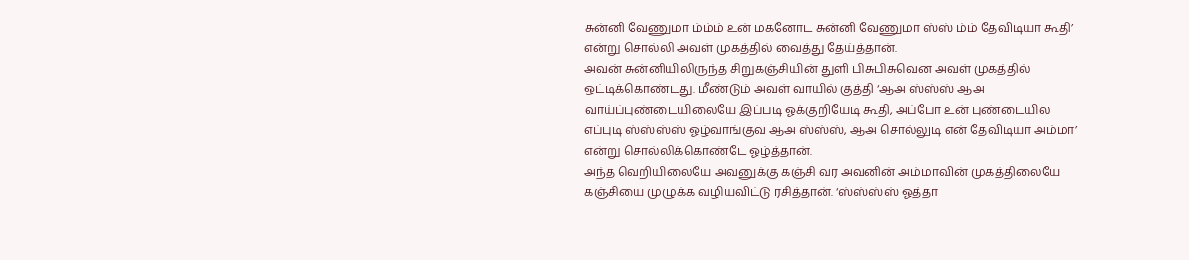சுன்னி வேணுமா ம்ம்ம் உன் மகனோட சுன்னி வேணுமா ஸ்ஸ் ம்ம் தேவிடியா கூதி’ என்று சொல்லி அவள் முகத்தில் வைத்து தேய்த்தான்.
அவன் சுன்னியிலிருந்த சிறுகஞ்சியின் துளி பிசுபிசுவென அவள் முகத்தில் ஒட்டிக்கொண்டது. மீண்டும் அவள் வாயில் குத்தி ‘ஆஅ ஸ்ஸ்ஸ் ஆஅ வாய்ப்புண்டையிலையே இப்படி ஓக்குறியேடி கூதி, அப்போ உன் புண்டையில எப்புடி ஸ்ஸ்ஸ்ஸ் ஓழ்வாங்குவ ஆஅ ஸ்ஸ்ஸ், ஆஅ சொல்லுடி என் தேவிடியா அம்மா’ என்று சொல்லிக்கொண்டே ஓழ்த்தான்.
அந்த வெறியிலையே அவனுக்கு கஞ்சி வர அவனின் அம்மாவின் முகத்திலையே கஞ்சியை முழுக்க வழியவிட்டு ரசித்தான். ‘ஸ்ஸ்ஸ்ஸ் ஓத்தா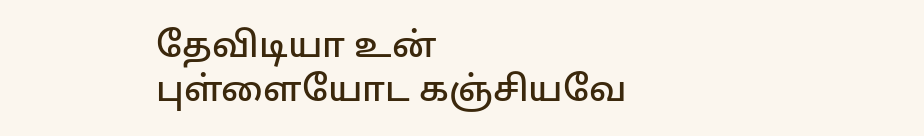தேவிடியா உன் புள்ளையோட கஞ்சியவே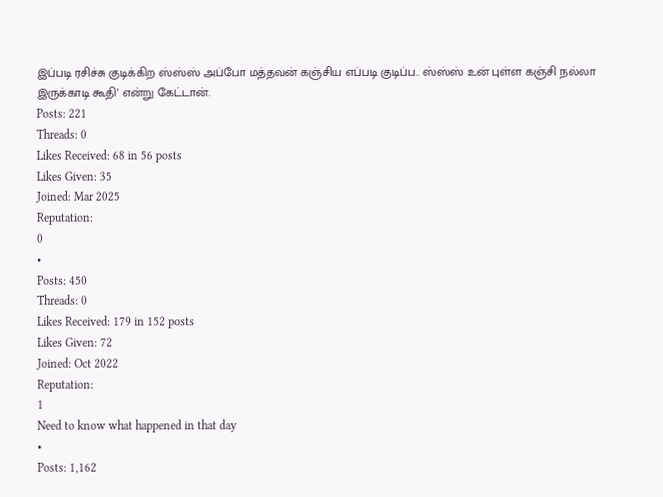இப்படி ரசிச்சு குடிக்கிற ஸ்ஸ்ஸ் அப்போ மத்தவன் கஞ்சிய எப்படி குடிப்ப.. ஸ்ஸ்ஸ் உன் புள்ள கஞ்சி நல்லா இருக்காடி கூதி’ என்று கேட்டான்.
Posts: 221
Threads: 0
Likes Received: 68 in 56 posts
Likes Given: 35
Joined: Mar 2025
Reputation:
0
•
Posts: 450
Threads: 0
Likes Received: 179 in 152 posts
Likes Given: 72
Joined: Oct 2022
Reputation:
1
Need to know what happened in that day
•
Posts: 1,162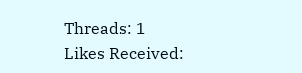Threads: 1
Likes Received: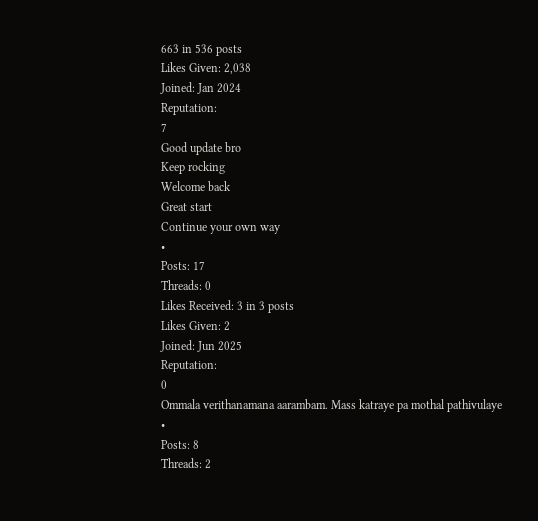663 in 536 posts
Likes Given: 2,038
Joined: Jan 2024
Reputation:
7
Good update bro
Keep rocking
Welcome back
Great start
Continue your own way
•
Posts: 17
Threads: 0
Likes Received: 3 in 3 posts
Likes Given: 2
Joined: Jun 2025
Reputation:
0
Ommala verithanamana aarambam. Mass katraye pa mothal pathivulaye
•
Posts: 8
Threads: 2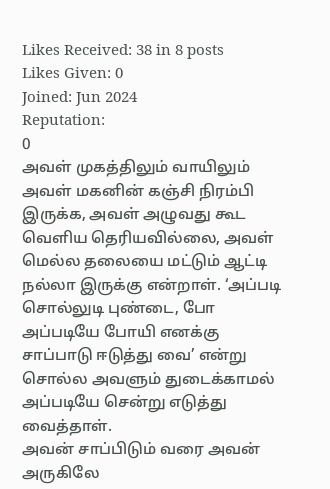Likes Received: 38 in 8 posts
Likes Given: 0
Joined: Jun 2024
Reputation:
0
அவள் முகத்திலும் வாயிலும் அவள் மகனின் கஞ்சி நிரம்பி இருக்க, அவள் அழுவது கூட வெளிய தெரியவில்லை, அவள் மெல்ல தலையை மட்டும் ஆட்டி நல்லா இருக்கு என்றாள். ‘அப்படி சொல்லுடி புண்டை, போ அப்படியே போயி எனக்கு சாப்பாடு ஈடுத்து வை’ என்று சொல்ல அவளும் துடைக்காமல் அப்படியே சென்று எடுத்து வைத்தாள்.
அவன் சாப்பிடும் வரை அவன் அருகிலே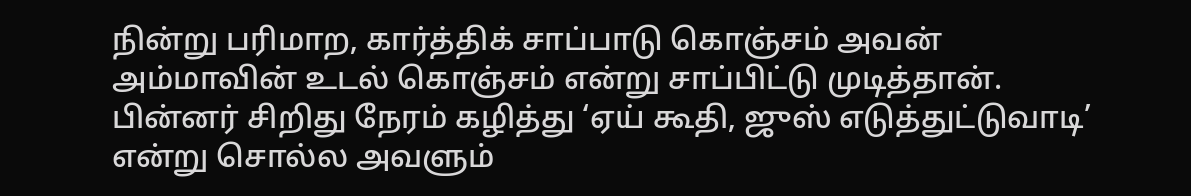நின்று பரிமாற, கார்த்திக் சாப்பாடு கொஞ்சம் அவன் அம்மாவின் உடல் கொஞ்சம் என்று சாப்பிட்டு முடித்தான். பின்னர் சிறிது நேரம் கழித்து ‘ஏய் கூதி, ஜுஸ் எடுத்துட்டுவாடி’ என்று சொல்ல அவளும்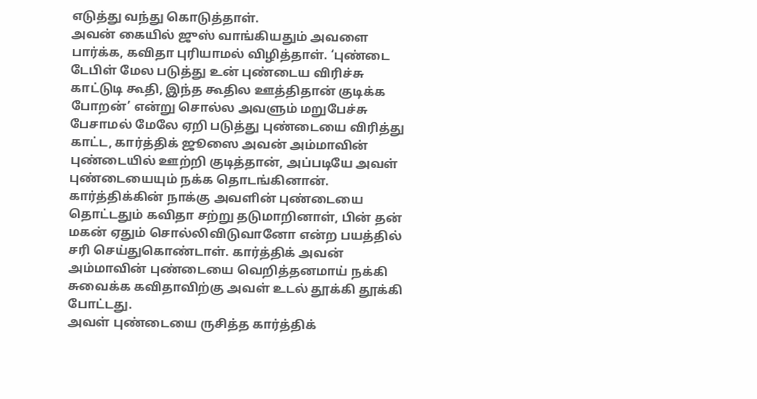எடுத்து வந்து கொடுத்தாள்.
அவன் கையில் ஜுஸ் வாங்கியதும் அவளை பார்க்க, கவிதா புரியாமல் விழித்தாள். ‘புண்டை டேபிள் மேல படுத்து உன் புண்டைய விரிச்சு காட்டுடி கூதி, இந்த கூதில ஊத்திதான் குடிக்க போறன்’ என்று சொல்ல அவளும் மறுபேச்சு பேசாமல் மேலே ஏறி படுத்து புண்டையை விரித்து காட்ட, கார்த்திக் ஜூஸை அவன் அம்மாவின் புண்டையில் ஊற்றி குடித்தான், அப்படியே அவள் புண்டையையும் நக்க தொடங்கினான்.
கார்த்திக்கின் நாக்கு அவளின் புண்டையை தொட்டதும் கவிதா சற்று தடுமாறினாள், பின் தன் மகன் ஏதும் சொல்லிவிடுவானோ என்ற பயத்தில் சரி செய்துகொண்டாள். கார்த்திக் அவன் அம்மாவின் புண்டையை வெறித்தனமாய் நக்கி சுவைக்க கவிதாவிற்கு அவள் உடல் தூக்கி தூக்கி போட்டது.
அவள் புண்டையை ருசித்த கார்த்திக்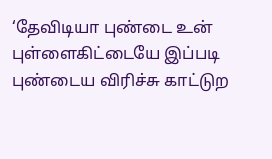‘தேவிடியா புண்டை உன் புள்ளைகிட்டையே இப்படி புண்டைய விரிச்சு காட்டுற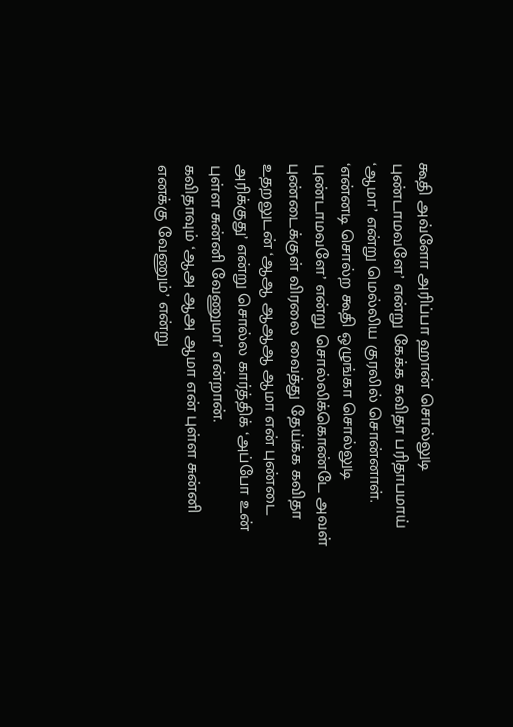கூதி அவ்ளோ அரிப்பா ஹான் சொல்லுடி புண்டாமவளே’ என்று கேக்க கவிதா பரிதாபமாய் ‘ஆமா’ என்று மெல்லிய குரலில் சொன்னாள்.
‘என்னடி சொல்ற கூதி ஒழுங்கா சொல்லுடி புண்டாமவளே’ என்று சொல்லிக்கொண்டே அவள் புண்டைக்குள் விரலை வைத்து தேய்க்க கவிதா உதறலுடன் ‘ஆஆ ஆஆஆ ஆமா என் புண்டை அரிக்குது’ என்று சொல்ல கார்த்திக் ‘அப்போ உன் புள்ள சுன்னி வேணுமா’ என்றான்.
கவிதாவும் ‘ஆஅ ஆஅ ஆமா என் புள்ள சுன்னி எனக்கு வேணும்’ என்று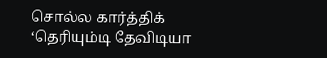சொல்ல கார்த்திக் ‘தெரியும்டி தேவிடியா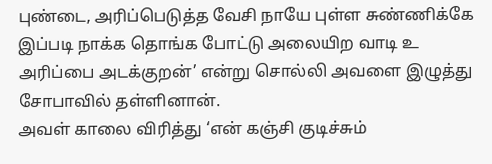புண்டை, அரிப்பெடுத்த வேசி நாயே புள்ள சுண்ணிக்கே இப்படி நாக்க தொங்க போட்டு அலையிற வாடி உ அரிப்பை அடக்குறன்’ என்று சொல்லி அவளை இழுத்து சோபாவில் தள்ளினான்.
அவள் காலை விரித்து ‘என் கஞ்சி குடிச்சும்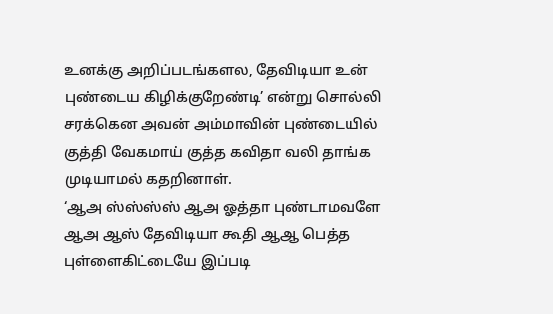உனக்கு அறிப்படங்களல, தேவிடியா உன் புண்டைய கிழிக்குறேண்டி’ என்று சொல்லி சரக்கென அவன் அம்மாவின் புண்டையில் குத்தி வேகமாய் குத்த கவிதா வலி தாங்க முடியாமல் கதறினாள்.
‘ஆஅ ஸ்ஸ்ஸ்ஸ் ஆஅ ஓத்தா புண்டாமவளே ஆஅ ஆஸ் தேவிடியா கூதி ஆஆ பெத்த புள்ளைகிட்டையே இப்படி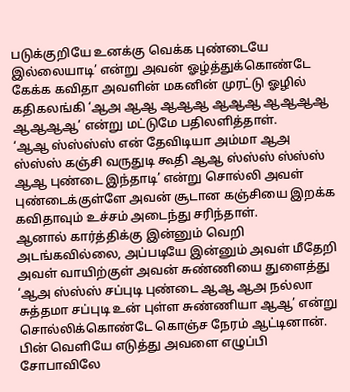படுக்குறியே உனக்கு வெக்க புண்டையே இல்லையாடி’ என்று அவன் ஓழ்த்துக்கொண்டே கேக்க கவிதா அவளின் மகனின் முரட்டு ஓழில் கதிகலங்கி ‘ஆஅ ஆஆ ஆஆஆ ஆஆஆ ஆஆஆஆ ஆஆஆஆ’ என்று மட்டுமே பதிலளித்தாள்.
‘ஆஆ ஸ்ஸ்ஸ்ஸ் என் தேவிடியா அம்மா ஆஅ ஸ்ஸ்ஸ் கஞ்சி வருதுடி கூதி ஆஆ ஸ்ஸ்ஸ் ஸ்ஸ்ஸ் ஆஆ புண்டை இந்தாடி’ என்று சொல்லி அவள் புண்டைக்குள்ளே அவன் சூடான கஞ்சியை இறக்க கவிதாவும் உச்சம் அடைந்து சரிந்தாள்.
ஆனால் கார்த்திக்கு இன்னும் வெறி அடங்கவில்லை, அப்படியே இன்னும் அவள் மீதேறி அவள் வாயிற்குள் அவன் சுண்ணியை துளைத்து ‘ஆஅ ஸ்ஸ்ஸ் சப்புடி புண்டை ஆஆ ஆஅ நல்லா சுத்தமா சப்புடி உன் புள்ள சுண்ணியா ஆஆ’ என்று சொல்லிக்கொண்டே கொஞ்ச நேரம் ஆட்டினான்.
பின் வெளியே எடுத்து அவளை எழுப்பி சோபாவிலே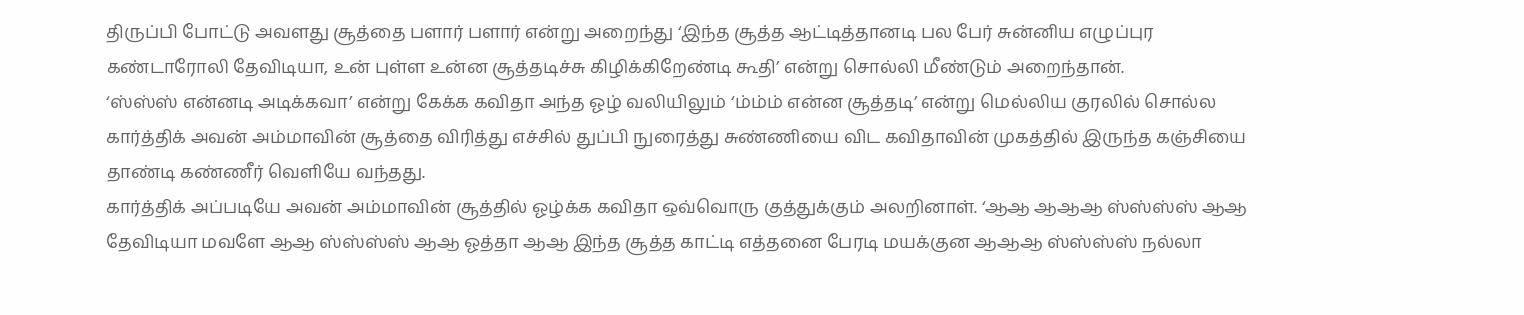திருப்பி போட்டு அவளது சூத்தை பளார் பளார் என்று அறைந்து ‘இந்த சூத்த ஆட்டித்தானடி பல பேர் சுன்னிய எழுப்புர கண்டாரோலி தேவிடியா, உன் புள்ள உன்ன சூத்தடிச்சு கிழிக்கிறேண்டி கூதி’ என்று சொல்லி மீண்டும் அறைந்தான்.
‘ஸ்ஸ்ஸ் என்னடி அடிக்கவா’ என்று கேக்க கவிதா அந்த ஓழ் வலியிலும் ‘ம்ம்ம் என்ன சூத்தடி’ என்று மெல்லிய குரலில் சொல்ல கார்த்திக் அவன் அம்மாவின் சூத்தை விரித்து எச்சில் துப்பி நுரைத்து சுண்ணியை விட கவிதாவின் முகத்தில் இருந்த கஞ்சியை தாண்டி கண்ணீர் வெளியே வந்தது.
கார்த்திக் அப்படியே அவன் அம்மாவின் சூத்தில் ஓழ்க்க கவிதா ஒவ்வொரு குத்துக்கும் அலறினாள். ‘ஆஆ ஆஆஆ ஸ்ஸ்ஸ்ஸ் ஆஆ தேவிடியா மவளே ஆஆ ஸ்ஸ்ஸ்ஸ் ஆஆ ஓத்தா ஆஆ இந்த சூத்த காட்டி எத்தனை பேரடி மயக்குன ஆஆஆ ஸ்ஸ்ஸ்ஸ் நல்லா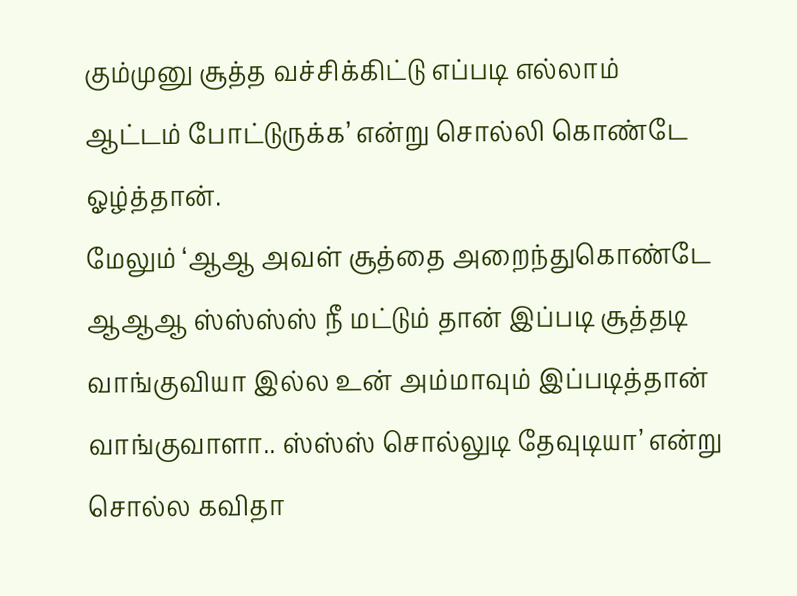கும்முனு சூத்த வச்சிக்கிட்டு எப்படி எல்லாம் ஆட்டம் போட்டுருக்க’ என்று சொல்லி கொண்டே ஓழ்த்தான்.
மேலும் ‘ஆஆ அவள் சூத்தை அறைந்துகொண்டே ஆஆஆ ஸ்ஸ்ஸ்ஸ் நீ மட்டும் தான் இப்படி சூத்தடி வாங்குவியா இல்ல உன் அம்மாவும் இப்படித்தான் வாங்குவாளா.. ஸ்ஸ்ஸ் சொல்லுடி தேவுடியா’ என்று சொல்ல கவிதா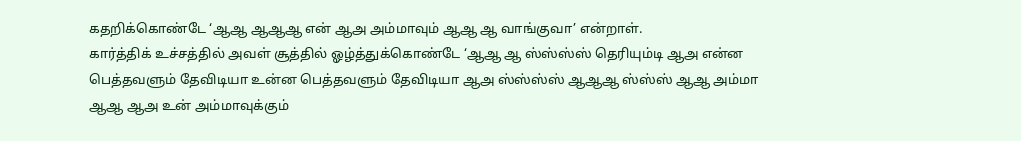கதறிக்கொண்டே ‘ஆஆ ஆஆஆ என் ஆஅ அம்மாவும் ஆஆ ஆ வாங்குவா’ என்றாள்.
கார்த்திக் உச்சத்தில் அவள் சூத்தில் ஓழ்த்துக்கொண்டே ‘ஆஆ ஆ ஸ்ஸ்ஸ்ஸ் தெரியும்டி ஆஅ என்ன பெத்தவளும் தேவிடியா உன்ன பெத்தவளும் தேவிடியா ஆஅ ஸ்ஸ்ஸ்ஸ் ஆஆஆ ஸ்ஸ்ஸ் ஆஆ அம்மா ஆஆ ஆஅ உன் அம்மாவுக்கும்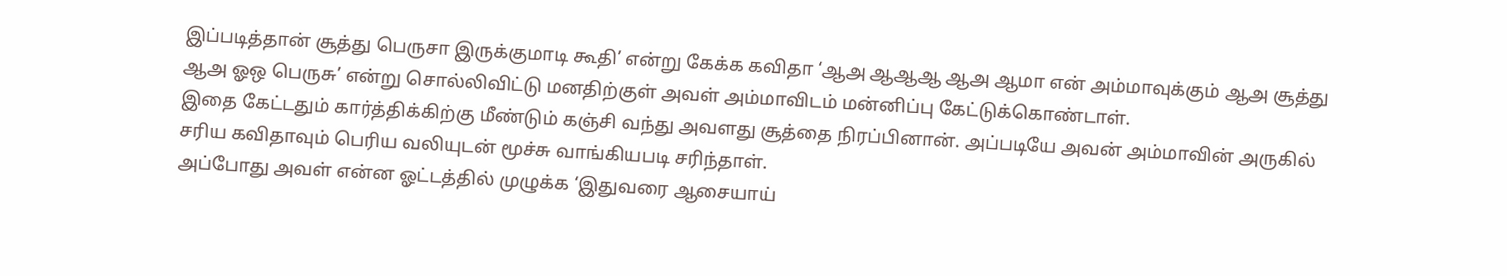இப்படித்தான் சூத்து பெருசா இருக்குமாடி கூதி’ என்று கேக்க கவிதா ‘ஆஅ ஆஆஆ ஆஅ ஆமா என் அம்மாவுக்கும் ஆஅ சூத்து ஆஅ ஓஒ பெருசு’ என்று சொல்லிவிட்டு மனதிற்குள் அவள் அம்மாவிடம் மன்னிப்பு கேட்டுக்கொண்டாள்.
இதை கேட்டதும் கார்த்திக்கிற்கு மீண்டும் கஞ்சி வந்து அவளது சூத்தை நிரப்பினான். அப்படியே அவன் அம்மாவின் அருகில் சரிய கவிதாவும் பெரிய வலியுடன் மூச்சு வாங்கியபடி சரிந்தாள்.
அப்போது அவள் என்ன ஓட்டத்தில் முழுக்க ‘இதுவரை ஆசையாய்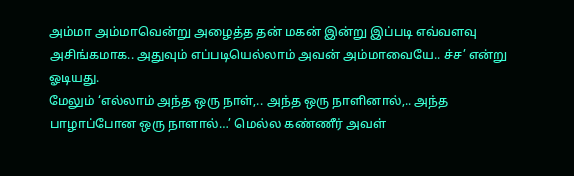அம்மா அம்மாவென்று அழைத்த தன் மகன் இன்று இப்படி எவ்வளவு அசிங்கமாக.. அதுவும் எப்படியெல்லாம் அவன் அம்மாவையே.. ச்ச’ என்று ஓடியது.
மேலும் ‘எல்லாம் அந்த ஒரு நாள்,.. அந்த ஒரு நாளினால்,.. அந்த பாழாப்போன ஒரு நாளால்…’ மெல்ல கண்ணீர் அவள்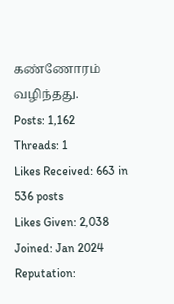கண்ணோரம் வழிந்தது.
Posts: 1,162
Threads: 1
Likes Received: 663 in 536 posts
Likes Given: 2,038
Joined: Jan 2024
Reputation: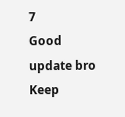7
Good update bro
Keep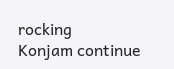rocking
Konjam continue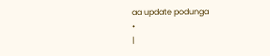aa update podunga
•
|